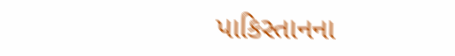પાકિસ્તાનના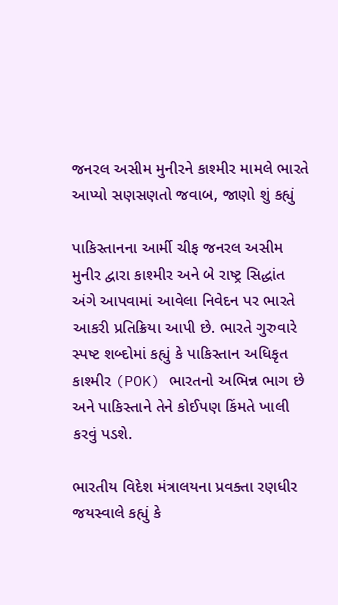જનરલ અસીમ મુનીરને કાશ્મીર મામલે ભારતે આપ્યો સણસણતો જવાબ, જાણો શું કહ્યું

પાકિસ્તાનના આર્મી ચીફ જનરલ અસીમ મુનીર દ્વારા કાશ્મીર અને બે રાષ્ટ્ર સિદ્ધાંત અંગે આપવામાં આવેલા નિવેદન પર ભારતે આકરી પ્રતિક્રિયા આપી છે. ભારતે ગુરુવારે સ્પષ્ટ શબ્દોમાં કહ્યું કે પાકિસ્તાન અધિકૃત કાશ્મીર (POK) ભારતનો અભિન્ન ભાગ છે અને પાકિસ્તાને તેને કોઈપણ કિંમતે ખાલી કરવું પડશે.

ભારતીય વિદેશ મંત્રાલયના પ્રવક્તા રણધીર જયસ્વાલે કહ્યું કે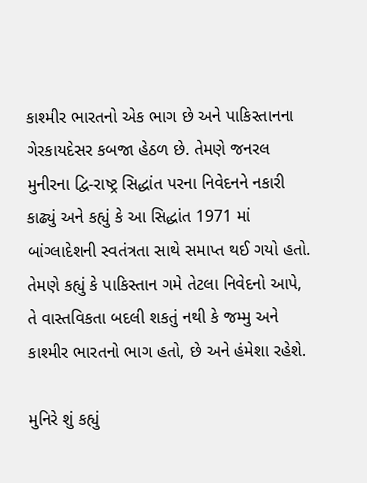કાશ્મીર ભારતનો એક ભાગ છે અને પાકિસ્તાનના ગેરકાયદેસર કબજા હેઠળ છે. તેમણે જનરલ મુનીરના દ્વિ-રાષ્ટ્ર સિદ્ધાંત પરના નિવેદનને નકારી કાઢ્યું અને કહ્યું કે આ સિદ્ધાંત 1971 માં બાંગ્લાદેશની સ્વતંત્રતા સાથે સમાપ્ત થઈ ગયો હતો. તેમણે કહ્યું કે પાકિસ્તાન ગમે તેટલા નિવેદનો આપે, તે વાસ્તવિકતા બદલી શકતું નથી કે જમ્મુ અને કાશ્મીર ભારતનો ભાગ હતો, છે અને હંમેશા રહેશે.

મુનિરે શું કહ્યું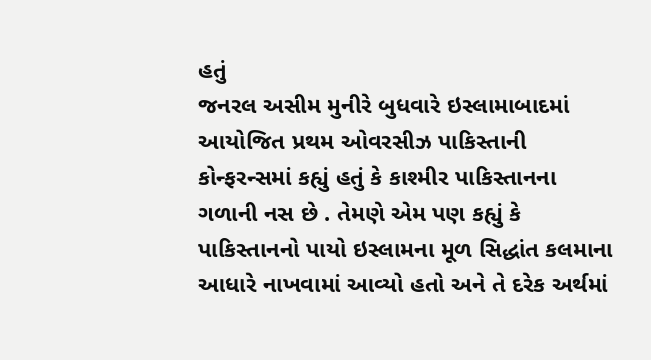હતું
જનરલ અસીમ મુનીરે બુધવારે ઇસ્લામાબાદમાં આયોજિત પ્રથમ ઓવરસીઝ પાકિસ્તાની કોન્ફરન્સમાં કહ્યું હતું કે કાશ્મીર પાકિસ્તાનના ગળાની નસ છે . તેમણે એમ પણ કહ્યું કે પાકિસ્તાનનો પાયો ઇસ્લામના મૂળ સિદ્ધાંત કલમાના આધારે નાખવામાં આવ્યો હતો અને તે દરેક અર્થમાં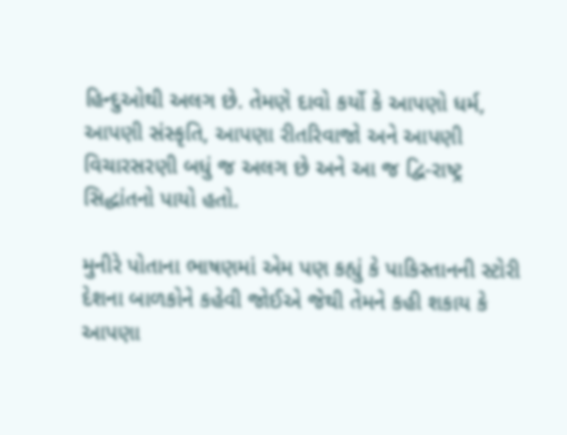હિન્દુઓથી અલગ છે. તેમણે દાવો કર્યો કે આપણો ધર્મ, આપણી સંસ્કૃતિ, આપણા રીતરિવાજો અને આપણી વિચારસરણી બધું જ અલગ છે અને આ જ દ્વિ-રાષ્ટ્ર સિદ્ધાંતનો પાયો હતો.

મુનીરે પોતાના ભાષણમાં એમ પણ કહ્યું કે પાકિસ્તાનની સ્ટોરી દેશના બાળકોને કહેવી જોઈએ જેથી તેમને કહી શકાય કે આપણા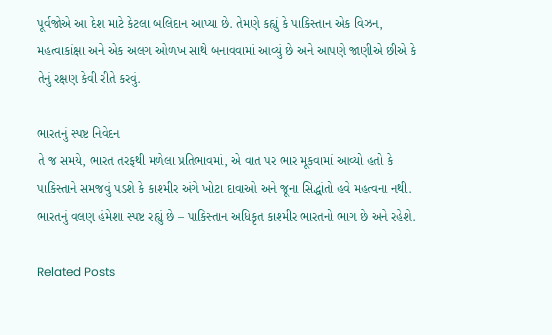પૂર્વજોએ આ દેશ માટે કેટલા બલિદાન આપ્યા છે. તેમણે કહ્યું કે પાકિસ્તાન એક વિઝન, મહત્વાકાંક્ષા અને એક અલગ ઓળખ સાથે બનાવવામાં આવ્યું છે અને આપણે જાણીએ છીએ કે તેનું રક્ષણ કેવી રીતે કરવું.

ભારતનું સ્પષ્ટ નિવેદન
તે જ સમયે, ભારત તરફથી મળેલા પ્રતિભાવમાં, એ વાત પર ભાર મૂકવામાં આવ્યો હતો કે પાકિસ્તાને સમજવું પડશે કે કાશ્મીર અંગે ખોટા દાવાઓ અને જૂના સિદ્ધાંતો હવે મહત્વના નથી. ભારતનું વલણ હંમેશા સ્પષ્ટ રહ્યું છે – પાકિસ્તાન અધિકૃત કાશ્મીર ભારતનો ભાગ છે અને રહેશે.

Related Posts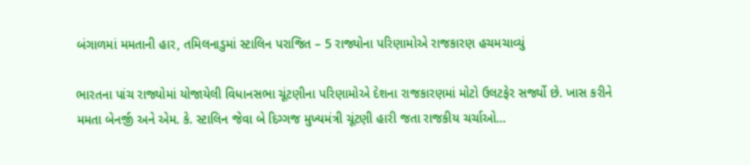બંગાળમાં મમતાની હાર, તમિલનાડુમાં સ્ટાલિન પરાજિત – 5 રાજ્યોના પરિણામોએ રાજકારણ હચમચાવ્યું

ભારતના પાંચ રાજ્યોમાં યોજાયેલી વિધાનસભા ચૂંટણીના પરિણામોએ દેશના રાજકારણમાં મોટો ઉલટફેર સર્જ્યો છે. ખાસ કરીને મમતા બેનર્જી અને એમ. કે. સ્ટાલિન જેવા બે દિગ્ગજ મુખ્યમંત્રી ચૂંટણી હારી જતા રાજકીય ચર્ચાઓ…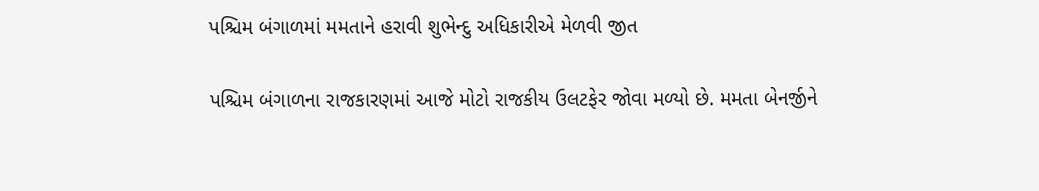પશ્ચિમ બંગાળમાં મમતાને હરાવી શુભેન્દુ અધિકારીએ મેળવી જીત

પશ્ચિમ બંગાળના રાજકારણમાં આજે મોટો રાજકીય ઉલટફેર જોવા મળ્યો છે. મમતા બેનર્જીને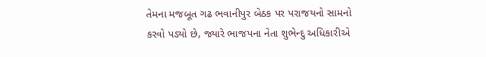તેમના મજબૂત ગઢ ભવાનીપુર બેઠક પર પરાજયનો સામનો કરવો પડ્યો છે, જ્યારે ભાજપના નેતા શુભેન્દુ અધિકારીએ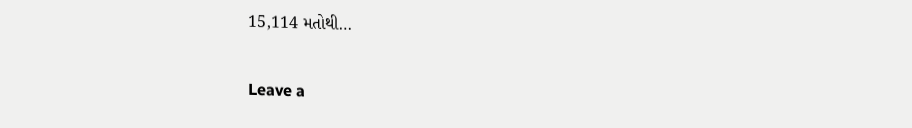15,114 મતોથી…

Leave a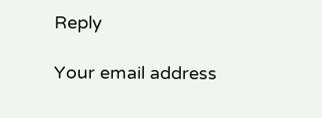Reply

Your email address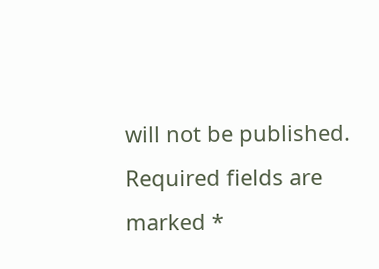will not be published. Required fields are marked *